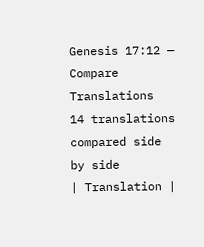Genesis 17:12 — Compare Translations
14 translations compared side by side
| Translation |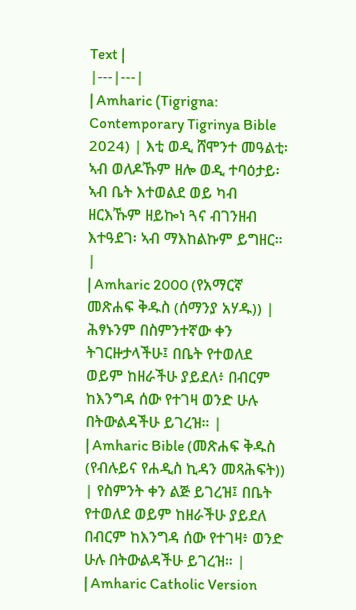Text |
|---|---|
| Amharic (Tigrigna: Contemporary Tigrinya Bible 2024) | እቲ ወዲ ሸሞንተ መዓልቲ፡ ኣብ ወለዶኹም ዘሎ ወዲ ተባዕታይ፡ ኣብ ቤት እተወልደ ወይ ካብ ዘርእኹም ዘይኰነ ጓና ብገንዘብ እተዓደገ፡ ኣብ ማእከልኩም ይግዘር። |
| Amharic 2000 (የአማርኛ መጽሐፍ ቅዱስ (ሰማንያ አሃዱ)) | ሕፃኑንም በስምንተኛው ቀን ትገርዙታላችሁ፤ በቤት የተወለደ ወይም ከዘራችሁ ያይደለ፥ በብርም ከእንግዳ ሰው የተገዛ ወንድ ሁሉ በትውልዳችሁ ይገረዝ። |
| Amharic Bible (መጽሐፍ ቅዱስ (የብሉይና የሐዲስ ኪዳን መጻሕፍት)) | የስምንት ቀን ልጅ ይገረዝ፤ በቤት የተወለደ ወይም ከዘራችሁ ያይደለ በብርም ከእንግዳ ሰው የተገዛ፥ ወንድ ሁሉ በትውልዳችሁ ይገረዝ። |
| Amharic Catholic Version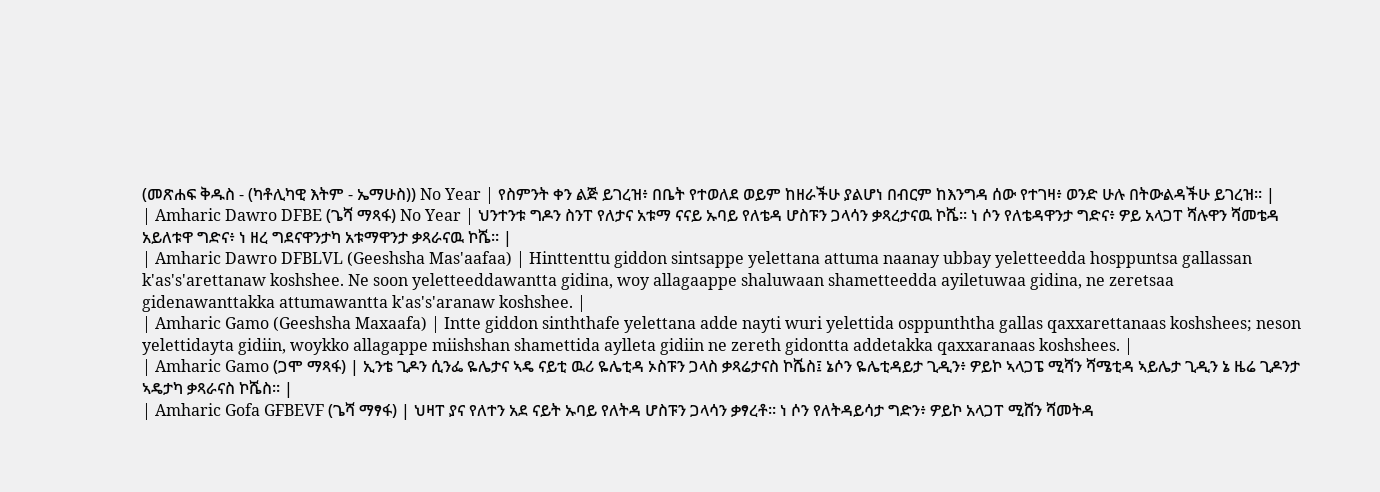(መጽሐፍ ቅዱስ - (ካቶሊካዊ እትም - ኤማሁስ)) No Year | የስምንት ቀን ልጅ ይገረዝ፥ በቤት የተወለደ ወይም ከዘራችሁ ያልሆነ በብርም ከእንግዳ ሰው የተገዛ፥ ወንድ ሁሉ በትውልዳችሁ ይገረዝ። |
| Amharic Dawro DFBE (ጌሻ ማጻፋ) No Year | ህንተንቱ ግዶን ስንፐ የለታና አቱማ ናናይ ኡባይ የለቴዳ ሆስፑን ጋላሳን ቃጻረታናዉ ኮሼ። ነ ሶን የለቴዳዋንታ ግድና፥ ዎይ አላጋፐ ሻሉዋን ሻመቴዳ አይለቱዋ ግድና፥ ነ ዘረ ግደናዋንታካ አቱማዋንታ ቃጻራናዉ ኮሼ። |
| Amharic Dawro DFBLVL (Geeshsha Mas'aafaa) | Hinttenttu giddon sintsappe yelettana attuma naanay ubbay yeletteedda hosppuntsa gallassan k'as's'arettanaw koshshee. Ne soon yeletteeddawantta gidina, woy allagaappe shaluwaan shametteedda ayiletuwaa gidina, ne zeretsaa gidenawanttakka attumawantta k'as's'aranaw koshshee. |
| Amharic Gamo (Geeshsha Maxaafa) | Intte giddon sinththafe yelettana adde nayti wuri yelettida osppunththa gallas qaxxarettanaas koshshees; neson yelettidayta gidiin, woykko allagappe miishshan shamettida aylleta gidiin ne zereth gidontta addetakka qaxxaranaas koshshees. |
| Amharic Gamo (ጋሞ ማጻፋ) | ኢንቴ ጊዶን ሲንፌ ዬሌታና ኣዴ ናይቲ ዉሪ ዬሌቲዳ ኦስፑን ጋላስ ቃጻሬታናስ ኮሼስ፤ ኔሶን ዬሌቲዳይታ ጊዲን፥ ዎይኮ ኣላጋፔ ሚሻን ሻሜቲዳ ኣይሌታ ጊዲን ኔ ዜሬ ጊዶንታ ኣዴታካ ቃጻራናስ ኮሼስ። |
| Amharic Gofa GFBEVF (ጌሻ ማፃፋ) | ህዛፐ ያና የለተን አደ ናይት ኡባይ የለትዳ ሆስፑን ጋላሳን ቃፃረቶ። ነ ሶን የለትዳይሳታ ግድን፥ ዎይኮ አላጋፐ ሚሸን ሻመትዳ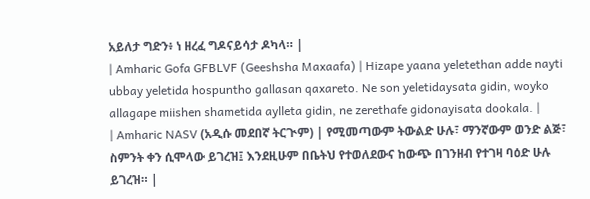አይለታ ግድን፥ ነ ዘረፈ ግዶናይሳታ ዶካላ። |
| Amharic Gofa GFBLVF (Geeshsha Maxaafa) | Hizape yaana yeletethan adde nayti ubbay yeletida hospuntho gallasan qaxareto. Ne son yeletidaysata gidin, woyko allagape miishen shametida aylleta gidin, ne zerethafe gidonayisata dookala. |
| Amharic NASV (አዲሱ መደበኛ ትርጒም) | የሚመጣውም ትውልድ ሁሉ፣ ማንኛውም ወንድ ልጅ፣ ስምንት ቀን ሲሞላው ይገረዝ፤ እንደዚሁም በቤትህ የተወለደውና ከውጭ በገንዘብ የተገዛ ባዕድ ሁሉ ይገረዝ። |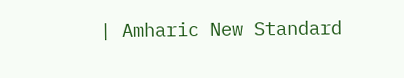| Amharic New Standard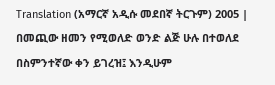Translation (አማርኛ አዲሱ መደበኛ ትርጉም) 2005 | በመጪው ዘመን የሚወለድ ወንድ ልጅ ሁሉ በተወለደ በስምንተኛው ቀን ይገረዝ፤ እንዲሁም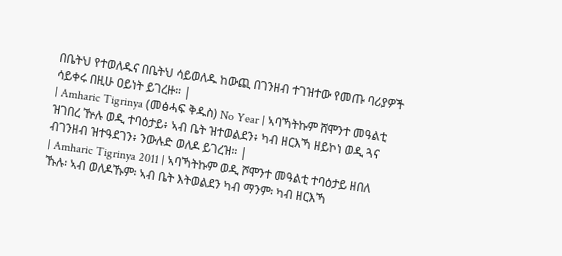በቤትህ የተወለዱና በቤትህ ሳይወለዱ ከውጪ በገንዘብ ተገዝተው የመጡ ባሪያዎች ሳይቀሩ በዚሁ ዐይነት ይገረዙ። |
| Amharic Tigrinya (መፅሓፍ ቅዱስ) No Year | ኣባኻትኩም ሸሞንተ መዓልቲ ዝገበረ ዅሉ ወዲ ተባዕታይ፥ ኣብ ቤት ዝተወልደን፥ ካብ ዘርእኻ ዘይኮነ ወዲ ጓና ብገንዘብ ዝተዓደገን፥ ንውሉድ ወለዶ ይገረዝ። |
| Amharic Tigrinya 2011 | ኣባኻትኩም ወዲ ሾሞንተ መዓልቲ ተባዕታይ ዘበለ ኹሉ፡ ኣብ ወለዶኹም፡ ኣብ ቤት እትወልደን ካብ ማንም፡ ካብ ዘርእኻ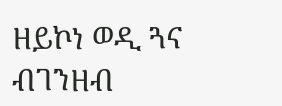ዘይኮነ ወዲ ጓና ብገንዘብ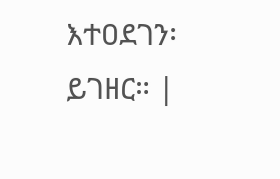እተዐደገን፡ ይገዘር። |